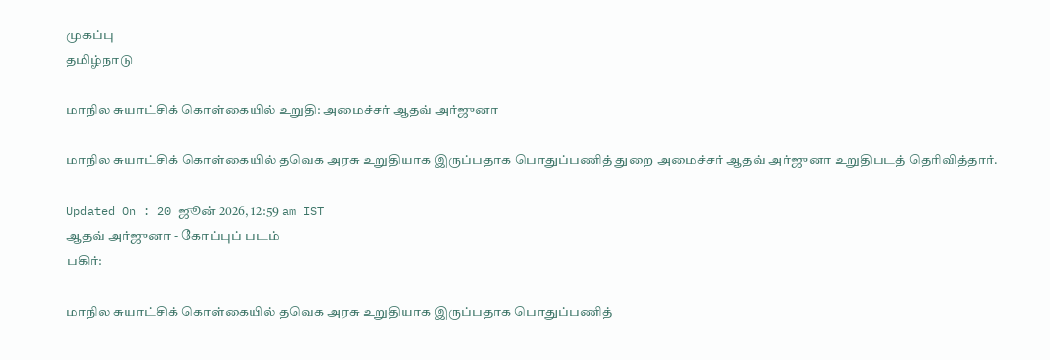முகப்பு
தமிழ்நாடு

மாநில சுயாட்சிக் கொள்கையில் உறுதி: அமைச்சர் ஆதவ் அர்ஜுனா

மாநில சுயாட்சிக் கொள்கையில் தவெக அரசு உறுதியாக இருப்பதாக பொதுப்பணித் துறை அமைச்சர் ஆதவ் அர்ஜுனா உறுதிபடத் தெரிவித்தார்.

Updated On : 20 ஜூன் 2026, 12:59 am IST
ஆதவ் அர்ஜுனா - கோப்புப் படம்
பகிர்:

மாநில சுயாட்சிக் கொள்கையில் தவெக அரசு உறுதியாக இருப்பதாக பொதுப்பணித்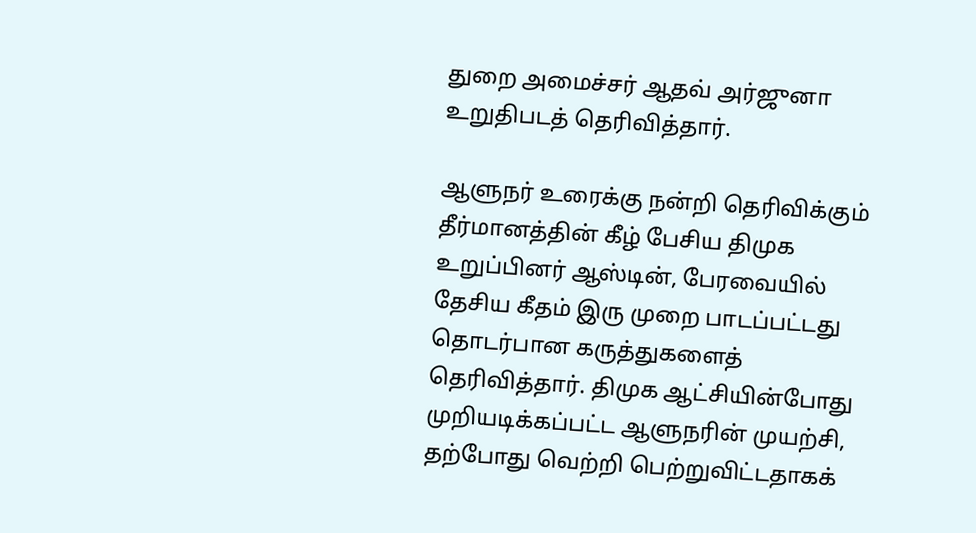துறை அமைச்சர் ஆதவ் அர்ஜுனா உறுதிபடத் தெரிவித்தார்.

ஆளுநர் உரைக்கு நன்றி தெரிவிக்கும் தீர்மானத்தின் கீழ் பேசிய திமுக உறுப்பினர் ஆஸ்டின், பேரவையில் தேசிய கீதம் இரு முறை பாடப்பட்டது தொடர்பான கருத்துகளைத் தெரிவித்தார். திமுக ஆட்சியின்போது முறியடிக்கப்பட்ட ஆளுநரின் முயற்சி, தற்போது வெற்றி பெற்றுவிட்டதாகக்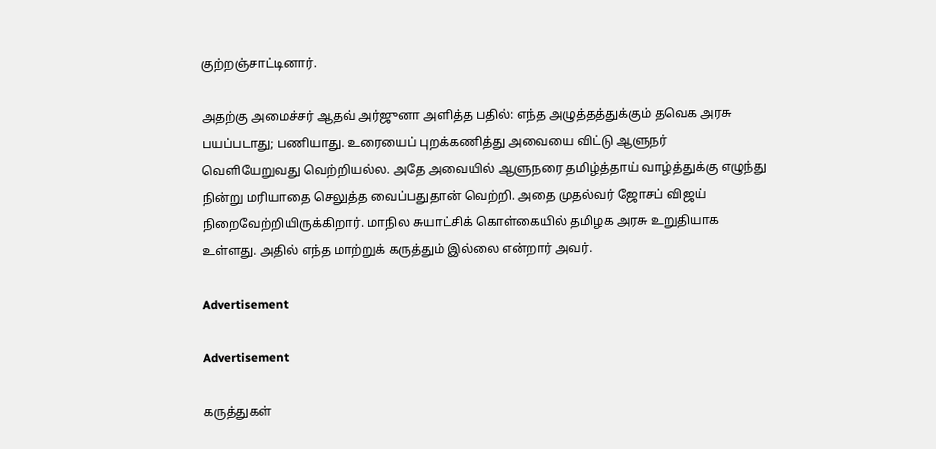குற்றஞ்சாட்டினார்.

அதற்கு அமைச்சர் ஆதவ் அர்ஜுனா அளித்த பதில்: எந்த அழுத்தத்துக்கும் தவெக அரசு பயப்படாது; பணியாது. உரையைப் புறக்கணித்து அவையை விட்டு ஆளுநர் வெளியேறுவது வெற்றியல்ல. அதே அவையில் ஆளுநரை தமிழ்த்தாய் வாழ்த்துக்கு எழுந்து நின்று மரியாதை செலுத்த வைப்பதுதான் வெற்றி. அதை முதல்வர் ஜோசப் விஜய் நிறைவேற்றியிருக்கிறார். மாநில சுயாட்சிக் கொள்கையில் தமிழக அரசு உறுதியாக உள்ளது. அதில் எந்த மாற்றுக் கருத்தும் இல்லை என்றார் அவர்.

Advertisement

Advertisement

கருத்துகள்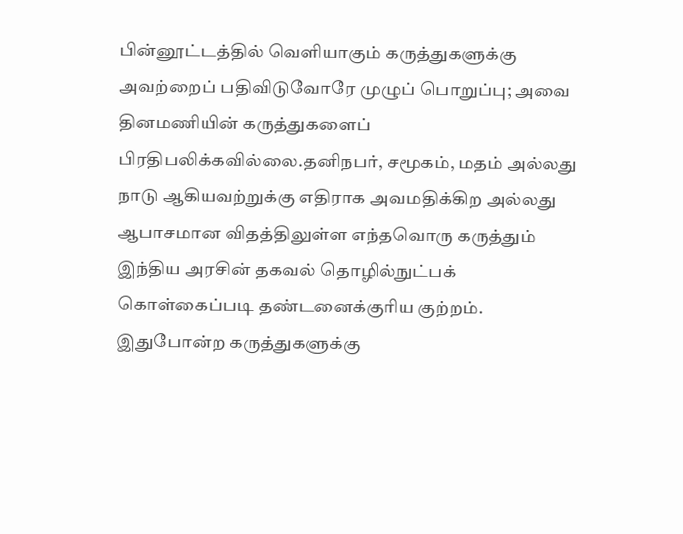பின்னூட்டத்தில் வெளியாகும் கருத்துகளுக்கு அவற்றைப் பதிவிடுவோரே முழுப் பொறுப்பு; அவை தினமணியின் கருத்துகளைப் பிரதிபலிக்கவில்லை.தனிநபர், சமூகம், மதம் அல்லது நாடு ஆகியவற்றுக்கு எதிராக அவமதிக்கிற அல்லது ஆபாசமான விதத்திலுள்ள எந்தவொரு கருத்தும் இந்திய அரசின் தகவல் தொழில்நுட்பக் கொள்கைப்படி தண்டனைக்குரிய குற்றம். இதுபோன்ற கருத்துகளுக்கு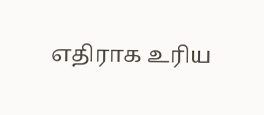எதிராக உரிய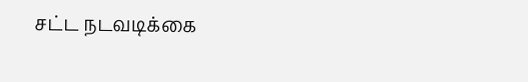சட்ட நடவடிக்கை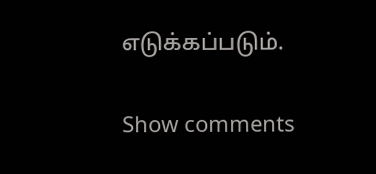எடுக்கப்படும்.

Show comments